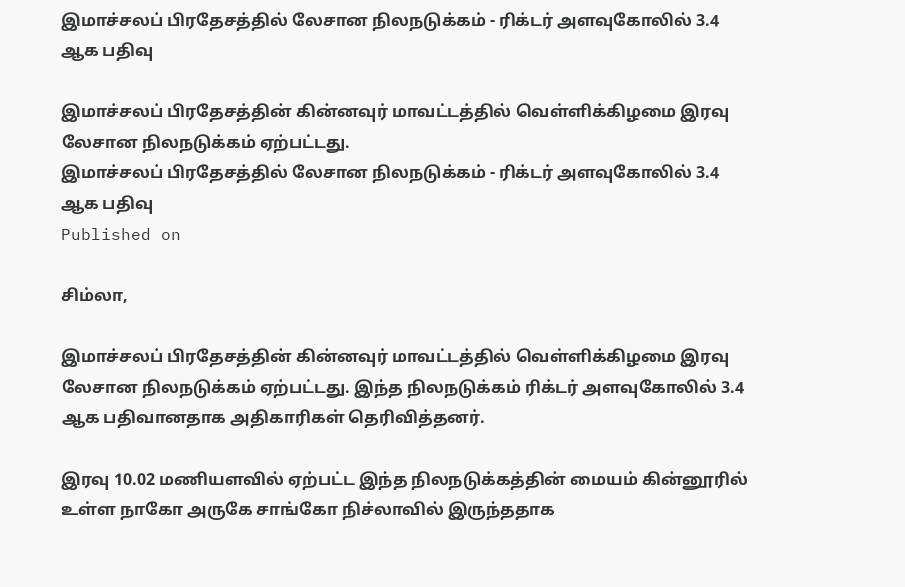இமாச்சலப் பிரதேசத்தில் லேசான நிலநடுக்கம் - ரிக்டர் அளவுகோலில் 3.4 ஆக பதிவு

இமாச்சலப் பிரதேசத்தின் கின்னவுர் மாவட்டத்தில் வெள்ளிக்கிழமை இரவு லேசான நிலநடுக்கம் ஏற்பட்டது.
இமாச்சலப் பிரதேசத்தில் லேசான நிலநடுக்கம் - ரிக்டர் அளவுகோலில் 3.4 ஆக பதிவு
Published on

சிம்லா,

இமாச்சலப் பிரதேசத்தின் கின்னவுர் மாவட்டத்தில் வெள்ளிக்கிழமை இரவு லேசான நிலநடுக்கம் ஏற்பட்டது. இந்த நிலநடுக்கம் ரிக்டர் அளவுகோலில் 3.4 ஆக பதிவானதாக அதிகாரிகள் தெரிவித்தனர்.

இரவு 10.02 மணியளவில் ஏற்பட்ட இந்த நிலநடுக்கத்தின் மையம் கின்னூரில் உள்ள நாகோ அருகே சாங்கோ நிச்லாவில் இருந்ததாக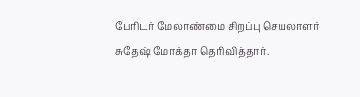பேரிடர் மேலாண்மை சிறப்பு செயலாளர் சுதேஷ் மோக்தா தெரிவித்தார்.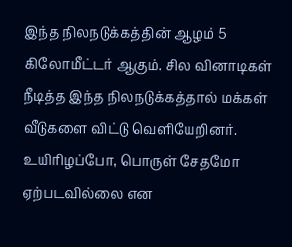இந்த நிலநடுக்கத்தின் ஆழம் 5 கிலோமீட்டர் ஆகும். சில வினாடிகள் நீடித்த இந்த நிலநடுக்கத்தால் மக்கள் வீடுகளை விட்டு வெளியேறினர். உயிரிழப்போ, பொருள் சேதமோ ஏற்படவில்லை என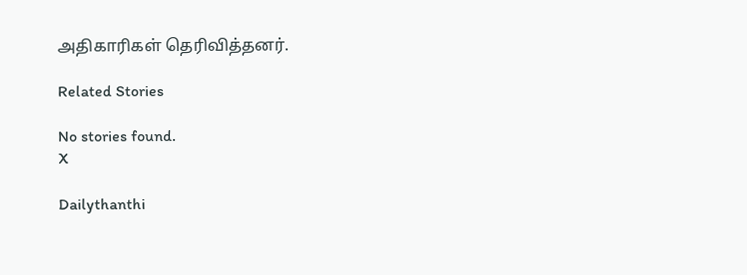அதிகாரிகள் தெரிவித்தனர்.

Related Stories

No stories found.
X

Dailythanthi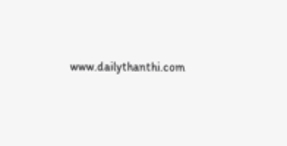www.dailythanthi.com